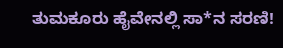ತುಮಕೂರು ಹೈವೇನಲ್ಲಿ ಸಾ*ನ ಸರಣಿ!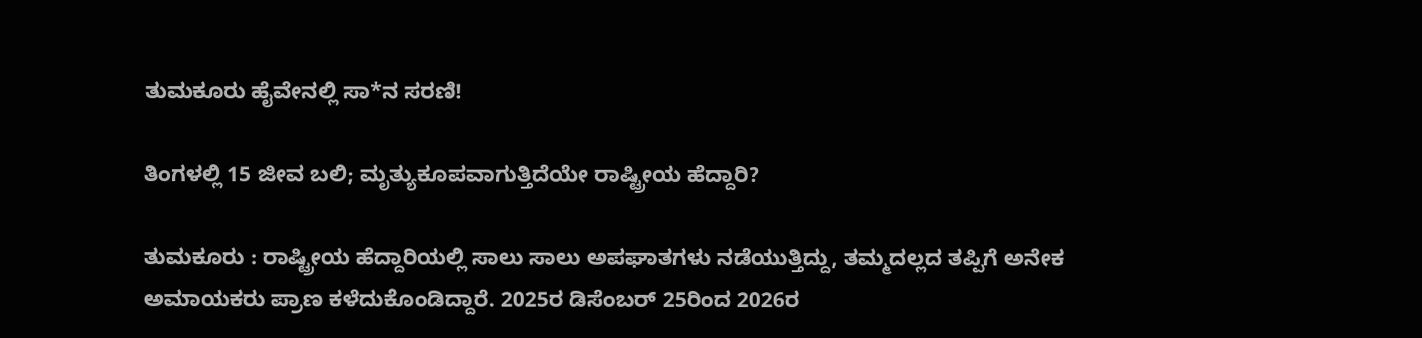ತುಮಕೂರು ಹೈವೇನಲ್ಲಿ ಸಾ*ನ ಸರಣಿ!

ತಿಂಗಳಲ್ಲಿ 15 ಜೀವ ಬಲಿ; ಮೃತ್ಯುಕೂಪವಾಗುತ್ತಿದೆಯೇ ರಾಷ್ಟ್ರೀಯ ಹೆದ್ದಾರಿ?

ತುಮಕೂರು : ರಾಷ್ಟ್ರೀಯ ಹೆದ್ದಾರಿಯಲ್ಲಿ ಸಾಲು ಸಾಲು ಅಪಘಾತಗಳು ನಡೆಯುತ್ತಿದ್ದು, ತಮ್ಮದಲ್ಲದ ತಪ್ಪಿಗೆ ಅನೇಕ ಅಮಾಯಕರು ಪ್ರಾಣ ಕಳೆದುಕೊಂಡಿದ್ದಾರೆ. 2025ರ ಡಿಸೆಂಬರ್ 25ರಿಂದ 2026ರ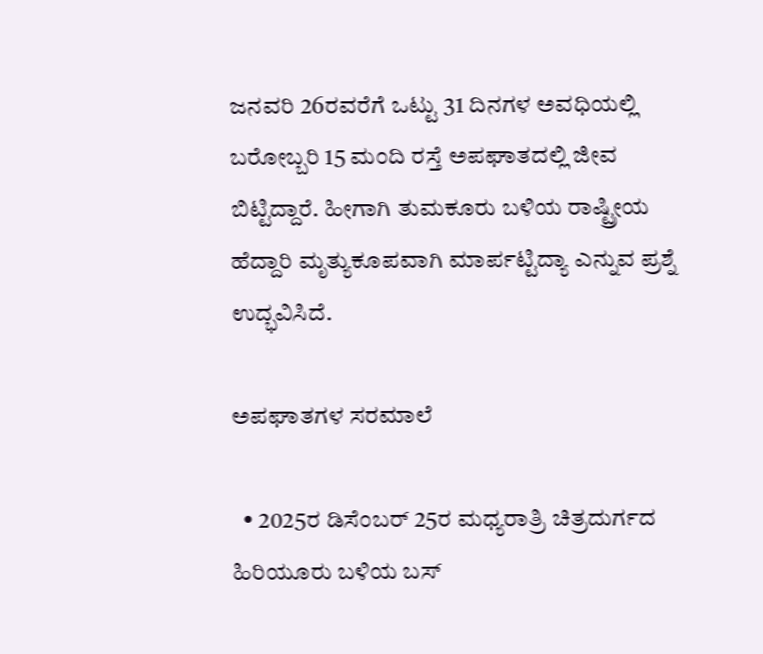ಜನವರಿ 26ರವರೆಗೆ ಒಟ್ಟು 31 ದಿನಗಳ ಅವಧಿಯಲ್ಲಿ ಬರೋಬ್ಬರಿ 15 ಮಂದಿ ರಸ್ತೆ ಅಪಘಾತದಲ್ಲಿ ಜೀವ ಬಿಟ್ಟಿದ್ದಾರೆ. ಹೀಗಾಗಿ ತುಮಕೂರು ಬಳಿಯ ರಾಷ್ಟ್ರೀಯ ಹೆದ್ದಾರಿ ಮೃತ್ಯುಕೂಪವಾಗಿ ಮಾರ್ಪಟ್ಟಿದ್ಯಾ ಎನ್ನುವ ಪ್ರಶ್ನೆ ಉದ್ಭವಿಸಿದೆ.

ಅಪಘಾತಗಳ ಸರಮಾಲೆ

  • 2025ರ ಡಿಸೆಂಬರ್ 25ರ ಮಧ್ಯರಾತ್ರಿ ಚಿತ್ರದುರ್ಗದ ಹಿರಿಯೂರು ಬಳಿಯ ಬಸ್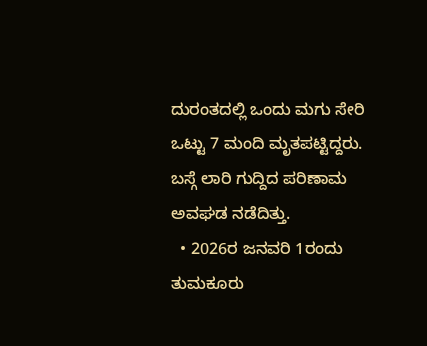ದುರಂತದಲ್ಲಿ ಒಂದು ಮಗು ಸೇರಿ ಒಟ್ಟು 7 ಮಂದಿ ಮೃತಪಟ್ಟಿದ್ದರು. ಬಸ್ಗೆ ಲಾರಿ ಗುದ್ದಿದ ಪರಿಣಾಮ ಅವಘಡ ನಡೆದಿತ್ತು.
  • 2026ರ ಜನವರಿ 1ರಂದು ತುಮಕೂರು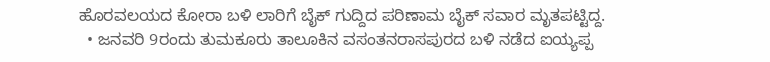ಹೊರವಲಯದ ಕೋರಾ ಬಳಿ ಲಾರಿಗೆ ಬೈಕ್ ಗುದ್ದಿದ ಪರಿಣಾಮ ಬೈಕ್ ಸವಾರ ಮೃತಪಟ್ಟಿದ್ದ.
  • ಜನವರಿ 9ರಂದು ತುಮಕೂರು ತಾಲೂಕಿನ ವಸಂತನರಾಸಪುರದ ಬಳಿ ನಡೆದ ಐಯ್ಯಪ್ಪ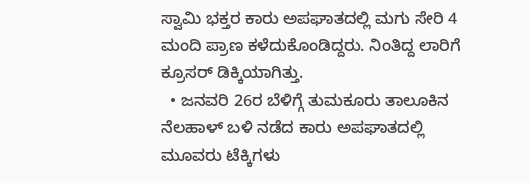ಸ್ವಾಮಿ ಭಕ್ತರ ಕಾರು ಅಪಘಾತದಲ್ಲಿ ಮಗು ಸೇರಿ 4 ಮಂದಿ ಪ್ರಾಣ ಕಳೆದುಕೊಂಡಿದ್ದರು. ನಿಂತಿದ್ದ ಲಾರಿಗೆ ಕ್ರೂಸರ್ ಡಿಕ್ಕಿಯಾಗಿತ್ತು.
  • ಜನವರಿ 26ರ ಬೆಳಿಗ್ಗೆ ತುಮಕೂರು ತಾಲೂಕಿನ ನೆಲಹಾಳ್ ಬಳಿ ನಡೆದ ಕಾರು ಅಪಘಾತದಲ್ಲಿ ಮೂವರು ಟೆಕ್ಕಿಗಳು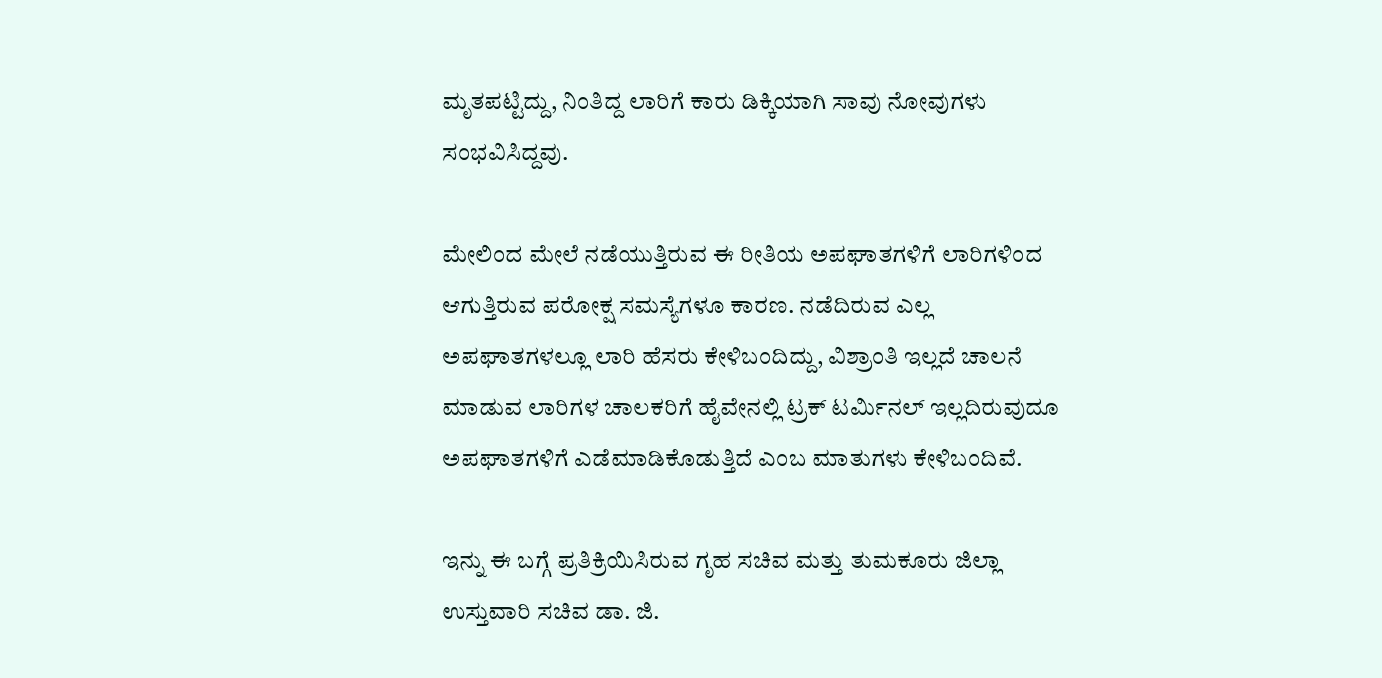ಮೃತಪಟ್ಟಿದ್ದು, ನಿಂತಿದ್ದ ಲಾರಿಗೆ ಕಾರು ಡಿಕ್ಕಿಯಾಗಿ ಸಾವು ನೋವುಗಳು ಸಂಭವಿಸಿದ್ದವು.

ಮೇಲಿಂದ ಮೇಲೆ ನಡೆಯುತ್ತಿರುವ ಈ ರೀತಿಯ ಅಪಘಾತಗಳಿಗೆ ಲಾರಿಗಳಿಂದ ಆಗುತ್ತಿರುವ ಪರೋಕ್ಷ ಸಮಸ್ಯೆಗಳೂ ಕಾರಣ. ನಡೆದಿರುವ ಎಲ್ಲ ಅಪಘಾತಗಳಲ್ಲೂ ಲಾರಿ ಹೆಸರು ಕೇಳಿಬಂದಿದ್ದು, ವಿಶ್ರಾಂತಿ ಇಲ್ಲದೆ ಚಾಲನೆ ಮಾಡುವ ಲಾರಿಗಳ ಚಾಲಕರಿಗೆ ಹೈವೇನಲ್ಲಿ ಟ್ರಕ್ ಟರ್ಮಿನಲ್ ಇಲ್ಲದಿರುವುದೂ ಅಪಘಾತಗಳಿಗೆ ಎಡೆಮಾಡಿಕೊಡುತ್ತಿದೆ ಎಂಬ ಮಾತುಗಳು ಕೇಳಿಬಂದಿವೆ.

ಇನ್ನು ಈ ಬಗ್ಗೆ ಪ್ರತಿಕ್ರಿಯಿಸಿರುವ ಗೃಹ ಸಚಿವ ಮತ್ತು ತುಮಕೂರು ಜಿಲ್ಲಾ ಉಸ್ತುವಾರಿ ಸಚಿವ ಡಾ. ಜಿ.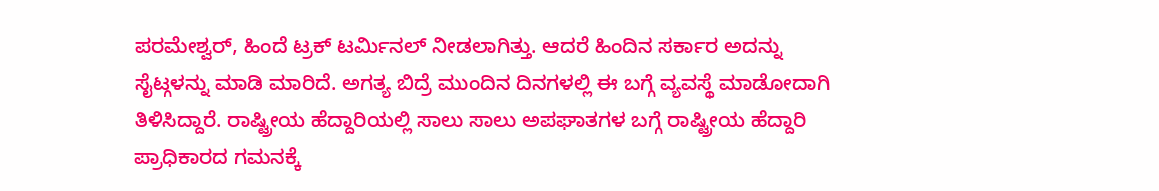ಪರಮೇಶ್ವರ್, ಹಿಂದೆ ಟ್ರಕ್ ಟರ್ಮಿನಲ್ ನೀಡಲಾಗಿತ್ತು. ಆದರೆ ಹಿಂದಿನ ಸರ್ಕಾರ ಅದನ್ನು ಸೈಟ್ಗಳನ್ನು ಮಾಡಿ ಮಾರಿದೆ. ಅಗತ್ಯ ಬಿದ್ರೆ ಮುಂದಿನ ದಿನಗಳಲ್ಲಿ ಈ ಬಗ್ಗೆ ವ್ಯವಸ್ಥೆ ಮಾಡೋದಾಗಿ ತಿಳಿಸಿದ್ದಾರೆ. ರಾಷ್ಟ್ರೀಯ ಹೆದ್ದಾರಿಯಲ್ಲಿ ಸಾಲು ಸಾಲು ಅಪಘಾತಗಳ ಬಗ್ಗೆ ರಾಷ್ಟ್ರೀಯ ಹೆದ್ದಾರಿ ಪ್ರಾಧಿಕಾರದ ಗಮನಕ್ಕೆ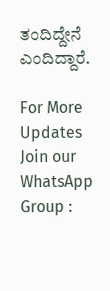ತಂದಿದ್ದೇನೆ ಎಂದಿದ್ದಾರೆ.

For More Updates Join our WhatsApp Group :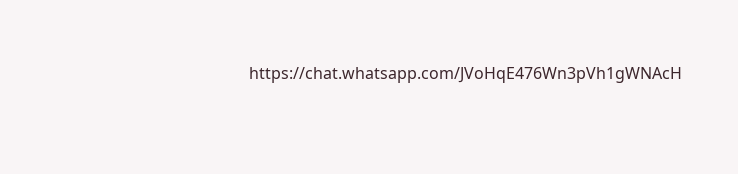https://chat.whatsapp.com/JVoHqE476Wn3pVh1gWNAcH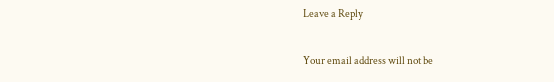Leave a Reply

Your email address will not be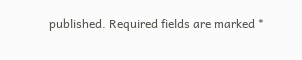published. Required fields are marked *